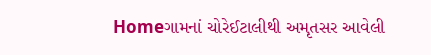Homeગામનાં ચોરેઈટાલીથી અમૃતસર આવેલી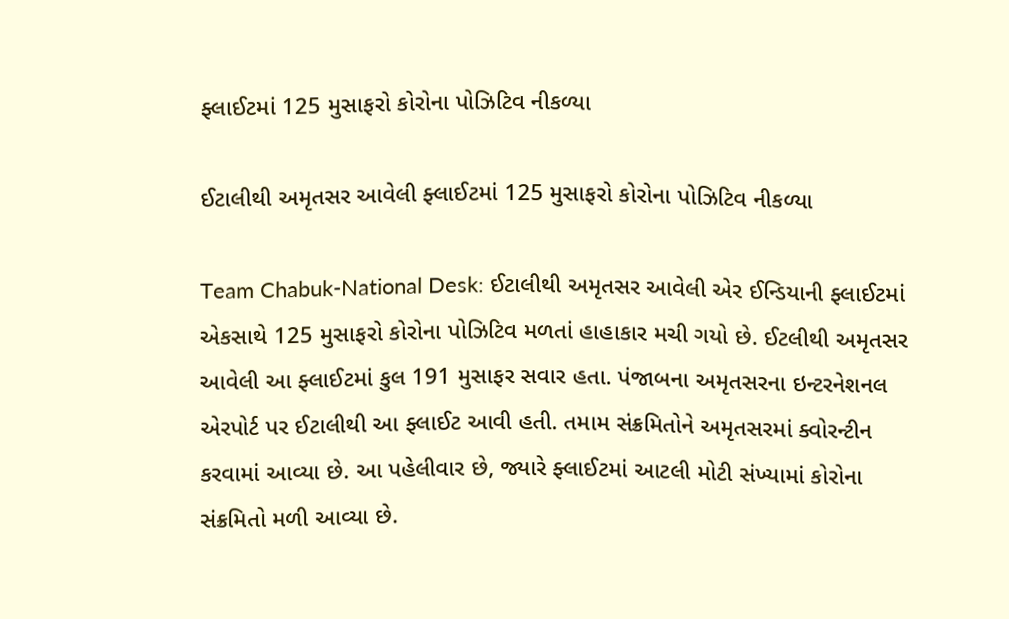ફ્લાઈટમાં 125 મુસાફરો કોરોના પોઝિટિવ નીકળ્યા

ઈટાલીથી અમૃતસર આવેલી ફ્લાઈટમાં 125 મુસાફરો કોરોના પોઝિટિવ નીકળ્યા

Team Chabuk-National Desk: ઈટાલીથી અમૃતસર આવેલી એર ઈન્ડિયાની ફ્લાઈટમાં એકસાથે 125 મુસાફરો કોરોના પોઝિટિવ મળતાં હાહાકાર મચી ગયો છે. ઈટલીથી અમૃતસર આવેલી આ ફ્લાઈટમાં કુલ 191 મુસાફર સવાર હતા. પંજાબના અમૃતસરના ઇન્ટરનેશનલ એરપોર્ટ પર ઈટાલીથી આ ફ્લાઈટ આવી હતી. તમામ સંક્રમિતોને અમૃતસરમાં ક્વોરન્ટીન કરવામાં આવ્યા છે. આ પહેલીવાર છે, જ્યારે ફ્લાઈટમાં આટલી મોટી સંખ્યામાં કોરોના સંક્રમિતો મળી આવ્યા છે.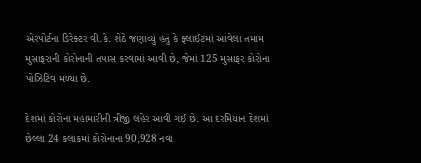એરપોર્ટના ડિરેક્ટર વી.કે. શેઠે જણાવ્યું હતું કે ફ્લાઈટમાં આવેલા તમામ મુસાફરાની કોરોનાની તપાસ કરવામાં આવી છે, જેમાં 125 મુસાફર કોરોના પોઝિટિવ મળ્યા છે.

દેશમાં કોરોના મહામારીની ત્રીજી લહેર આવી ગઈ છે. આ દરમિયાન દેશમાં છેલ્લા 24 કલાકમાં કોરોનાના 90,928 નવા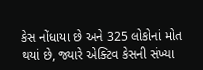કેસ નોંધાયા છે અને 325 લોકોનાં મોત થયાં છે, જ્યારે એક્ટિવ કેસની સંખ્યા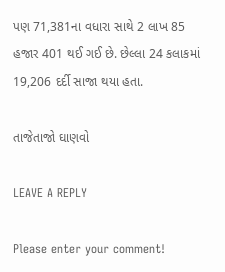પણ 71,381ના વધારા સાથે 2 લાખ 85 હજાર 401 થઈ ગઈ છે. છેલ્લા 24 કલાકમાં 19,206 દર્દી સાજા થયા હતા.

તાજેતાજો ઘાણવો

LEAVE A REPLY

Please enter your comment!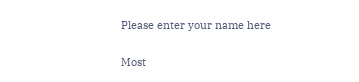Please enter your name here

Most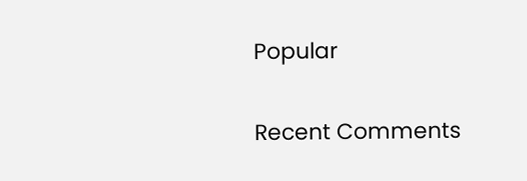Popular

Recent Comments